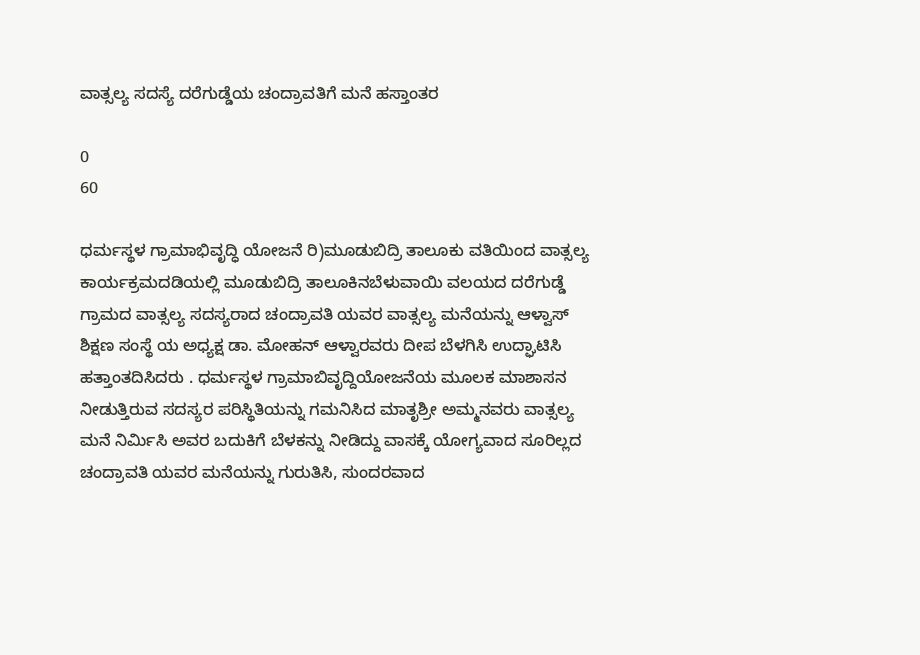ವಾತ್ಸಲ್ಯ ಸದಸ್ಯೆ ದರೆಗುಡ್ಡೆಯ ಚಂದ್ರಾವತಿಗೆ ಮನೆ ಹಸ್ತಾಂತರ

0
60

ಧರ್ಮಸ್ಥಳ ಗ್ರಾಮಾಭಿವೃದ್ಧಿ ಯೋಜನೆ ರಿ)ಮೂಡುಬಿದ್ರಿ ತಾಲೂಕು ವತಿಯಿಂದ ವಾತ್ಸಲ್ಯ ಕಾರ್ಯಕ್ರಮದಡಿಯಲ್ಲಿ ಮೂಡುಬಿದ್ರಿ ತಾಲೂಕಿನಬೆಳುವಾಯಿ ವಲಯದ ದರೆಗುಡ್ಡೆ ಗ್ರಾಮದ ವಾತ್ಸಲ್ಯ ಸದಸ್ಯರಾದ ಚಂದ್ರಾವತಿ ಯವರ ವಾತ್ಸಲ್ಯ ಮನೆಯನ್ನು ಆಳ್ವಾಸ್ ಶಿಕ್ಷಣ ಸಂಸ್ಥೆ ಯ ಅಧ್ಯಕ್ಷ ಡಾ. ಮೋಹನ್ ಆಳ್ವಾರವರು ದೀಪ ಬೆಳಗಿಸಿ ಉದ್ಘಾಟಿಸಿ ಹತ್ತಾಂತದಿಸಿದರು . ಧರ್ಮಸ್ಥಳ ಗ್ರಾಮಾಬಿವೃದ್ದಿಯೋಜನೆಯ ಮೂಲಕ ಮಾಶಾಸನ ನೀಡುತ್ತಿರುವ ಸದಸ್ಯರ ಪರಿಸ್ಥಿತಿಯನ್ನು ಗಮನಿಸಿದ ಮಾತೃಶ್ರೀ ಅಮ್ಮನವರು ವಾತ್ಸಲ್ಯ ಮನೆ ನಿರ್ಮಿಸಿ ಅವರ ಬದುಕಿಗೆ ಬೆಳಕನ್ನು ನೀಡಿದ್ದು ವಾಸಕ್ಕೆ ಯೋಗ್ಯವಾದ ಸೂರಿಲ್ಲದ ಚಂದ್ರಾವತಿ ಯವರ ಮನೆಯನ್ನು ಗುರುತಿಸಿ, ಸುಂದರವಾದ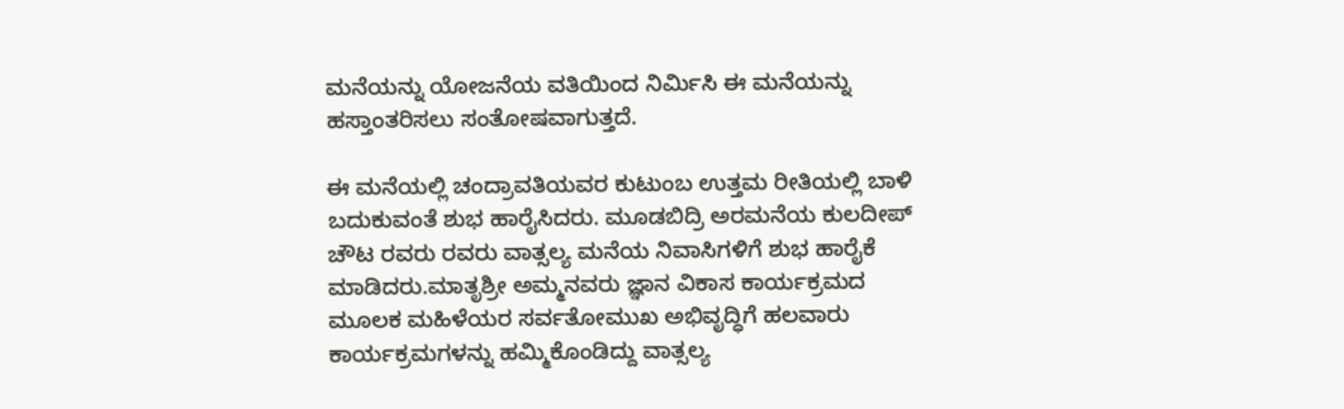ಮನೆಯನ್ನು ಯೋಜನೆಯ ವತಿಯಿಂದ ನಿರ್ಮಿಸಿ ಈ ಮನೆಯನ್ನು ಹಸ್ತಾಂತರಿಸಲು ಸಂತೋಷವಾಗುತ್ತದೆ.

ಈ ಮನೆಯಲ್ಲಿ ಚಂದ್ರಾವತಿಯವರ ಕುಟುಂಬ ಉತ್ತಮ ರೀತಿಯಲ್ಲಿ ಬಾಳಿ ಬದುಕುವಂತೆ ಶುಭ ಹಾರೈಸಿದರು. ಮೂಡಬಿದ್ರಿ ಅರಮನೆಯ ಕುಲದೀಪ್ ಚೌಟ ರವರು ರವರು ವಾತ್ಸಲ್ಯ ಮನೆಯ ನಿವಾಸಿಗಳಿಗೆ ಶುಭ ಹಾರೈಕೆ ಮಾಡಿದರು.ಮಾತೃಶ್ರೀ ಅಮ್ಮನವರು ಜ್ಞಾನ ವಿಕಾಸ ಕಾರ್ಯಕ್ರಮದ ಮೂಲಕ ಮಹಿಳೆಯರ ಸರ್ವತೋಮುಖ ಅಭಿವೃದ್ಧಿಗೆ ಹಲವಾರು ಕಾರ್ಯಕ್ರಮಗಳನ್ನು ಹಮ್ಮಿಕೊಂಡಿದ್ದು ವಾತ್ಸಲ್ಯ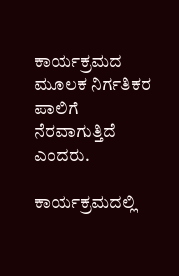ಕಾರ್ಯಕ್ರಮದ ಮೂಲಕ ನಿರ್ಗತಿಕರ ಪಾಲಿಗೆ ನೆರವಾಗುತ್ತಿದೆ ಎಂದರು.

ಕಾರ್ಯಕ್ರಮದಲ್ಲಿ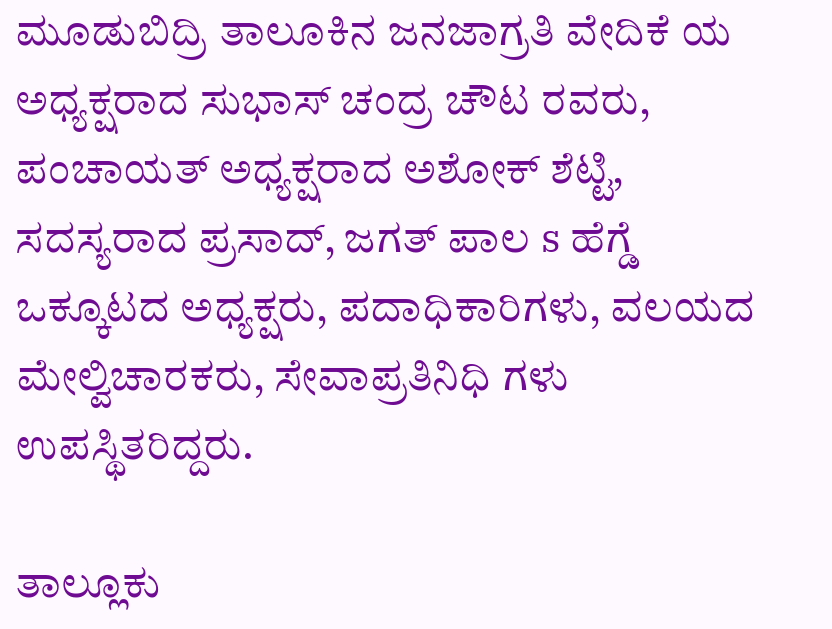ಮೂಡುಬಿದ್ರಿ ತಾಲೂಕಿನ ಜನಜಾಗ್ರತಿ ವೇದಿಕೆ ಯ ಅಧ್ಯಕ್ಷರಾದ ಸುಭಾಸ್ ಚಂದ್ರ ಚೌಟ ರವರು, ಪಂಚಾಯತ್ ಅಧ್ಯಕ್ಷರಾದ ಅಶೋಕ್ ಶೆಟ್ಟಿ, ಸದಸ್ಯರಾದ ಪ್ರಸಾದ್, ಜಗತ್ ಪಾಲ s ಹೆಗ್ಡೆ ಒಕ್ಕೂಟದ ಅಧ್ಯಕ್ಷರು, ಪದಾಧಿಕಾರಿಗಳು, ವಲಯದ ಮೇಲ್ವಿಚಾರಕರು, ಸೇವಾಪ್ರತಿನಿಧಿ ಗಳು ಉಪಸ್ಥಿತರಿದ್ದರು.

ತಾಲ್ಲೂಕು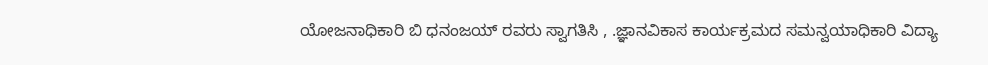ಯೋಜನಾಧಿಕಾರಿ ಬಿ ಧನಂಜಯ್ ರವರು ಸ್ವಾಗತಿಸಿ , .ಜ್ಞಾನವಿಕಾಸ ಕಾರ್ಯಕ್ರಮದ ಸಮನ್ವಯಾಧಿಕಾರಿ ವಿದ್ಯಾ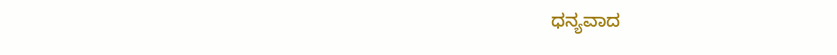ಧನ್ಯವಾದ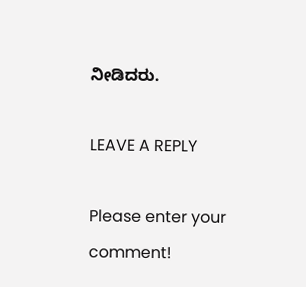ನೀಡಿದರು.

LEAVE A REPLY

Please enter your comment!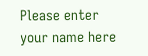Please enter your name here